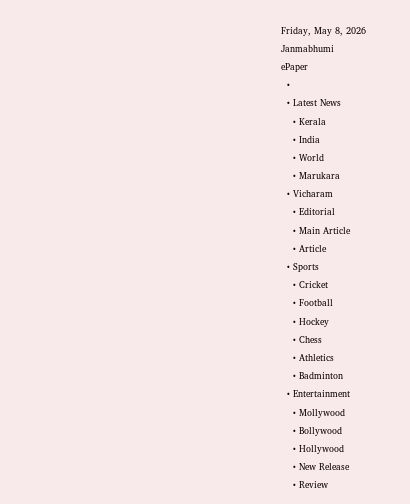Friday, May 8, 2026
Janmabhumi
ePaper
  •
  • Latest News
    • Kerala
    • India
    • World
    • Marukara
  • Vicharam
    • Editorial
    • Main Article
    • Article
  • Sports
    • Cricket
    • Football
    • Hockey
    • Chess
    • Athletics
    • Badminton
  • Entertainment
    • Mollywood
    • Bollywood
    • Hollywood
    • New Release
    • Review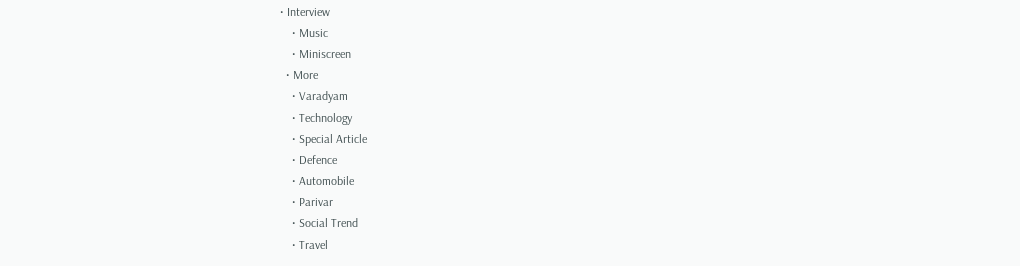• Interview
    • Music
    • Miniscreen
  • More
    • Varadyam
    • Technology
    • Special Article
    • Defence
    • Automobile
    • Parivar
    • Social Trend
    • Travel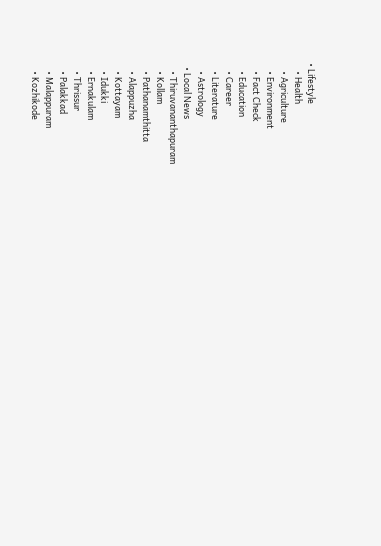• Lifestyle
    • Health
    • Agriculture
    • Environment
    • Fact Check
    • Education
    • Career
    • Literature
    • Astrology
  • Local News
    • Thiruvananthapuram
    • Kollam
    • Pathanamthitta
    • Alappuzha
    • Kottayam
    • Idukki
    • Ernakulam
    • Thrissur
    • Palakkad
    • Malappuram
    • Kozhikode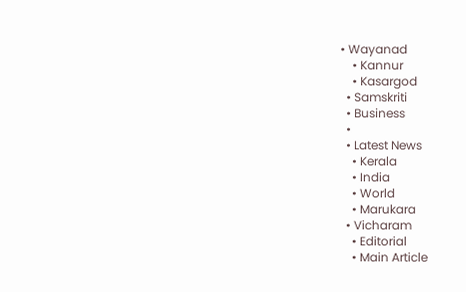• Wayanad
    • Kannur
    • Kasargod
  • Samskriti
  • Business
  •
  • Latest News
    • Kerala
    • India
    • World
    • Marukara
  • Vicharam
    • Editorial
    • Main Article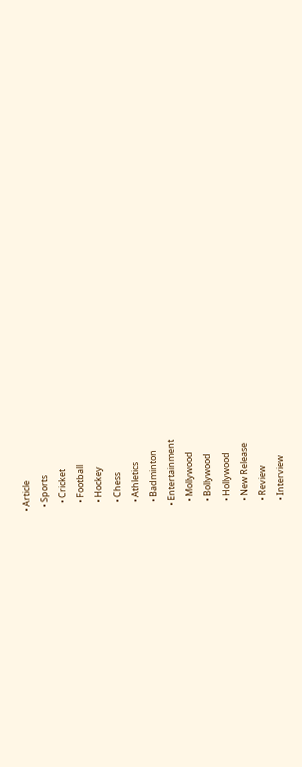• Article
  • Sports
    • Cricket
    • Football
    • Hockey
    • Chess
    • Athletics
    • Badminton
  • Entertainment
    • Mollywood
    • Bollywood
    • Hollywood
    • New Release
    • Review
    • Interview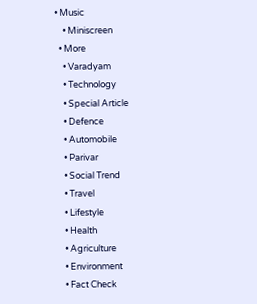• Music
    • Miniscreen
  • More
    • Varadyam
    • Technology
    • Special Article
    • Defence
    • Automobile
    • Parivar
    • Social Trend
    • Travel
    • Lifestyle
    • Health
    • Agriculture
    • Environment
    • Fact Check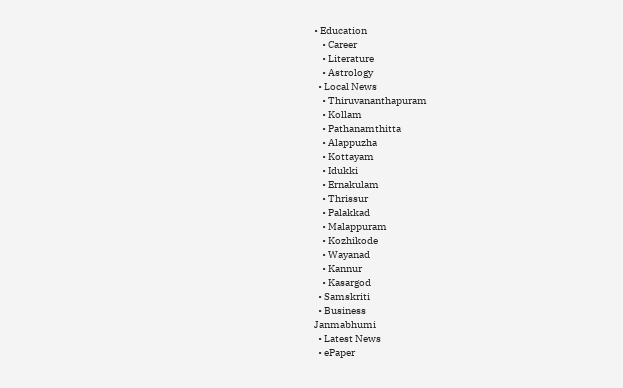• Education
    • Career
    • Literature
    • Astrology
  • Local News
    • Thiruvananthapuram
    • Kollam
    • Pathanamthitta
    • Alappuzha
    • Kottayam
    • Idukki
    • Ernakulam
    • Thrissur
    • Palakkad
    • Malappuram
    • Kozhikode
    • Wayanad
    • Kannur
    • Kasargod
  • Samskriti
  • Business
Janmabhumi
  • Latest News
  • ePaper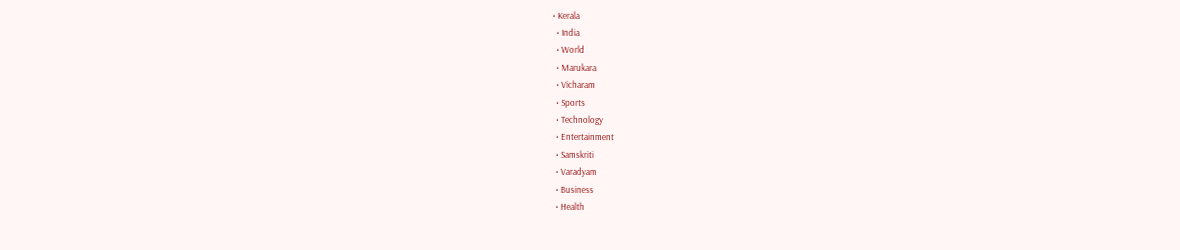• Kerala
  • India
  • World
  • Marukara
  • Vicharam
  • Sports
  • Technology
  • Entertainment
  • Samskriti
  • Varadyam
  • Business
  • Health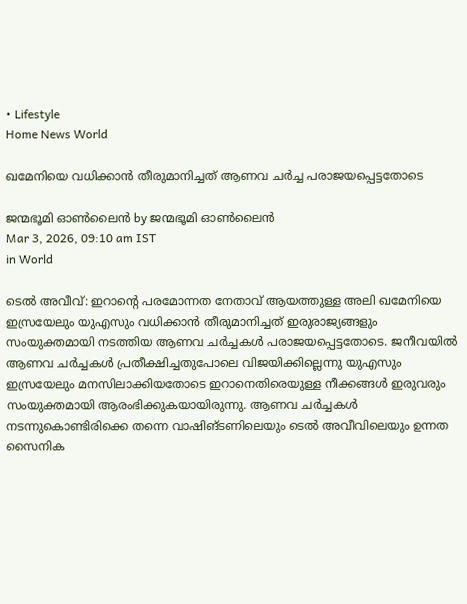• Lifestyle
Home News World

ഖമേനിയെ വധിക്കാന്‍ തീരുമാനിച്ചത് ആണവ ചര്‍ച്ച പരാജയപ്പെട്ടതോടെ

ജന്മഭൂമി ഓണ്‍ലൈന്‍ by ജന്മഭൂമി ഓണ്‍ലൈന്‍
Mar 3, 2026, 09:10 am IST
in World

ടെല്‍ അവീവ്: ഇറാന്റെ പരമോന്നത നേതാവ് ആയത്തുള്ള അലി ഖമേനിയെ ഇസ്രയേലും യുഎസും വധിക്കാന്‍ തീരുമാനിച്ചത് ഇരുരാജ്യങ്ങളും സംയുക്തമായി നടത്തിയ ആണവ ചര്‍ച്ചകള്‍ പരാജയപ്പെട്ടതോടെ. ജനീവയില്‍ ആണവ ചര്‍ച്ചകള്‍ പ്രതീക്ഷിച്ചതുപോലെ വിജയിക്കില്ലെന്നു യുഎസും ഇസ്രയേലും മനസിലാക്കിയതോടെ ഇറാനെതിരെയുള്ള നീക്കങ്ങള്‍ ഇരുവരും സംയുക്തമായി ആരംഭിക്കുകയായിരുന്നു. ആണവ ചര്‍ച്ചകള്‍ നടന്നുകൊണ്ടിരിക്കെ തന്നെ വാഷിങ്ടണിലെയും ടെല്‍ അവീവിലെയും ഉന്നത സൈനിക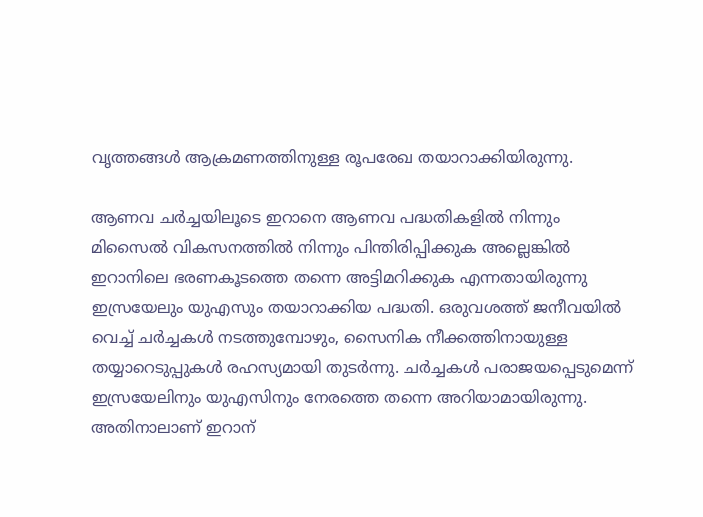വൃത്തങ്ങള്‍ ആക്രമണത്തിനുള്ള രൂപരേഖ തയാറാക്കിയിരുന്നു.

ആണവ ചര്‍ച്ചയിലൂടെ ഇറാനെ ആണവ പദ്ധതികളില്‍ നിന്നും മിസൈല്‍ വികസനത്തില്‍ നിന്നും പിന്തിരിപ്പിക്കുക അല്ലെങ്കില്‍ ഇറാനിലെ ഭരണകൂടത്തെ തന്നെ അട്ടിമറിക്കുക എന്നതായിരുന്നു ഇസ്രയേലും യുഎസും തയാറാക്കിയ പദ്ധതി. ഒരുവശത്ത് ജനീവയില്‍ വെച്ച് ചര്‍ച്ചകള്‍ നടത്തുമ്പോഴും, സൈനിക നീക്കത്തിനായുള്ള തയ്യാറെടുപ്പുകള്‍ രഹസ്യമായി തുടര്‍ന്നു. ചര്‍ച്ചകള്‍ പരാജയപ്പെടുമെന്ന് ഇസ്രയേലിനും യുഎസിനും നേരത്തെ തന്നെ അറിയാമായിരുന്നു. അതിനാലാണ് ഇറാന്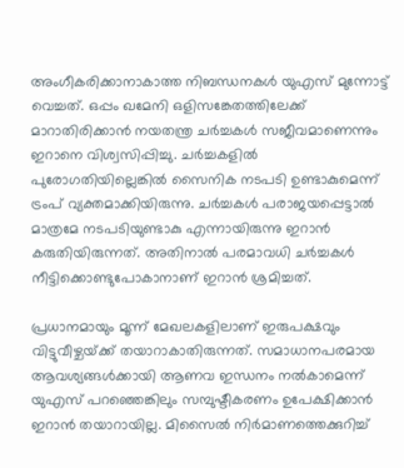അംഗീകരിക്കാനാകാത്ത നിബന്ധനകള്‍ യുഎസ് മുന്നോട്ട് വെച്ചത്. ഒപ്പം ഖമേനി ഒളിസങ്കേതത്തിലേക്ക് മാറാതിരിക്കാന്‍ നയതന്ത്ര ചര്‍ച്ചകള്‍ സജീവമാണെന്നും ഇറാനെ വിശ്വസിപ്പിച്ചു. ചര്‍ച്ചകളില്‍ പുരോഗതിയില്ലെങ്കില്‍ സൈനിക നടപടി ഉണ്ടാകുമെന്ന് ട്രംപ് വ്യക്തമാക്കിയിരുന്നു. ചര്‍ച്ചകള്‍ പരാജയപ്പെട്ടാല്‍ മാത്രമേ നടപടിയുണ്ടാകു എന്നായിരുന്നു ഇറാന്‍ കരുതിയിരുന്നത്. അതിനാല്‍ പരമാവധി ചര്‍ച്ചകള്‍ നീട്ടിക്കൊണ്ടുപോകാനാണ് ഇറാന്‍ ശ്രമിച്ചത്.

പ്രധാനമായും മൂന്ന് മേഖലകളിലാണ് ഇരുപക്ഷവും വിട്ടുവീഴ്ചയ്‌ക്ക് തയാറാകാതിരുന്നത്. സമാധാനപരമായ ആവശ്യങ്ങള്‍ക്കായി ആണവ ഇന്ധനം നല്‍കാമെന്ന് യുഎസ് പറഞ്ഞെങ്കിലും സമ്പുഷ്ടീകരണം ഉപേക്ഷിക്കാന്‍ ഇറാന്‍ തയാറായില്ല. മിസൈല്‍ നിര്‍മാണത്തെക്കുറിച്ച്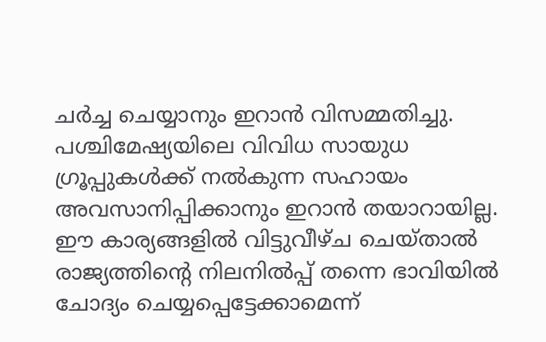ചര്‍ച്ച ചെയ്യാനും ഇറാന്‍ വിസമ്മതിച്ചു. പശ്ചിമേഷ്യയിലെ വിവിധ സായുധ ഗ്രൂപ്പുകള്‍ക്ക് നല്‍കുന്ന സഹായം അവസാനിപ്പിക്കാനും ഇറാന്‍ തയാറായില്ല. ഈ കാര്യങ്ങളില്‍ വിട്ടുവീഴ്ച ചെയ്താല്‍ രാജ്യത്തിന്റെ നിലനില്‍പ്പ് തന്നെ ഭാവിയില്‍ ചോദ്യം ചെയ്യപ്പെട്ടേക്കാമെന്ന്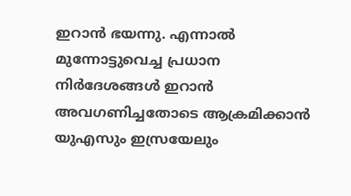ഇറാന്‍ ഭയന്നു. എന്നാല്‍ മുന്നോട്ടുവെച്ച പ്രധാന നിര്‍ദേശങ്ങള്‍ ഇറാന്‍ അവഗണിച്ചതോടെ ആക്രമിക്കാന്‍ യുഎസും ഇസ്രയേലും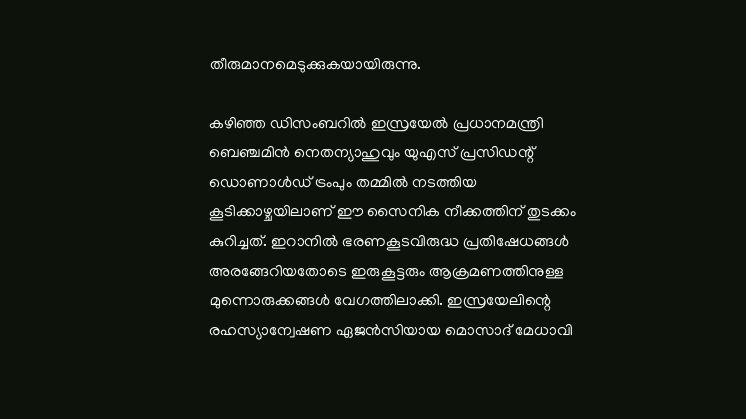തീരുമാനമെടുക്കുകയായിരുന്നു.

കഴിഞ്ഞ ഡിസംബറില്‍ ഇസ്രയേല്‍ പ്രധാനമന്ത്രി ബെഞ്ചമിന്‍ നെതന്യാഹുവും യുഎസ് പ്രസിഡന്റ് ഡൊണാള്‍ഡ് ട്രംപും തമ്മില്‍ നടത്തിയ കൂടിക്കാഴ്ചയിലാണ് ഈ സൈനിക നീക്കത്തിന് തുടക്കം കുറിച്ചത്. ഇറാനില്‍ ഭരണകൂടവിരുദ്ധ പ്രതിഷേധങ്ങള്‍ അരങ്ങേറിയതോടെ ഇരുകൂട്ടരും ആക്രമണത്തിനുള്ള മുന്നൊരുക്കങ്ങള്‍ വേഗത്തിലാക്കി. ഇസ്രയേലിന്റെ രഹസ്യാന്വേഷണ ഏജന്‍സിയായ മൊസാദ് മേധാവി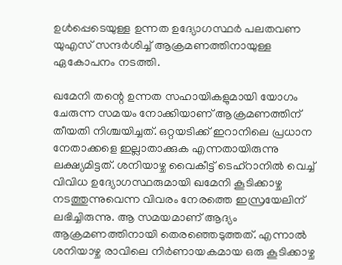ഉള്‍പ്പെടെയുള്ള ഉന്നത ഉദ്യോഗസ്ഥര്‍ പലതവണ യുഎസ് സന്ദര്‍ശിച്ച് ആക്രമണത്തിനായുള്ള ഏകോപനം നടത്തി.

ഖമേനി തന്റെ ഉന്നത സഹായികളുമായി യോഗം ചേരുന്ന സമയം നോക്കിയാണ് ആക്രമണത്തിന് തീയതി നിശ്ചയിച്ചത്. ഒറ്റയടിക്ക് ഇറാനിലെ പ്രധാന നേതാക്കളെ ഇല്ലാതാക്കുക എന്നതായിരുന്നു ലക്ഷ്യമിട്ടത്. ശനിയാഴ്ച വൈകീട്ട് ടെഹ്റാനില്‍ വെച്ച് വിവിധ ഉദ്യോഗസ്ഥരുമായി ഖമേനി കൂടിക്കാഴ്ച നടത്തുന്നുവെന്ന വിവരം നേരത്തെ ഇസ്രയേലിന് ലഭിച്ചിരുന്നു. ആ സമയമാണ് ആദ്യം ആക്രമണത്തിനായി തെരഞ്ഞെടുത്തത്. എന്നാല്‍ ശനിയാഴ്ച രാവിലെ നിര്‍ണായകമായ ഒരു കൂടിക്കാഴ്ച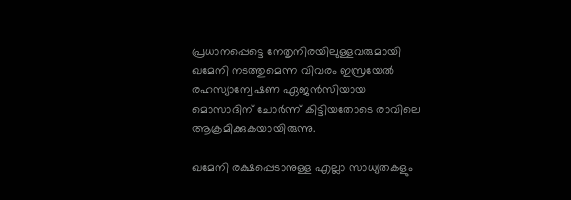പ്രധാനപ്പെട്ടെ നേതൃനിരയിലുള്ളവരുമായി ഖമേനി നടത്തുമെന്ന വിവരം ഇസ്രയേല്‍ രഹസ്യാന്വേഷണ ഏജന്‍സിയായ മൊസാദിന് ചോര്‍ന്ന് കിട്ടിയതോടെ രാവിലെ ആക്രമിക്കുകയായിരുന്നു.

ഖമേനി രക്ഷപ്പെടാനുള്ള എല്ലാ സാധ്യതകളും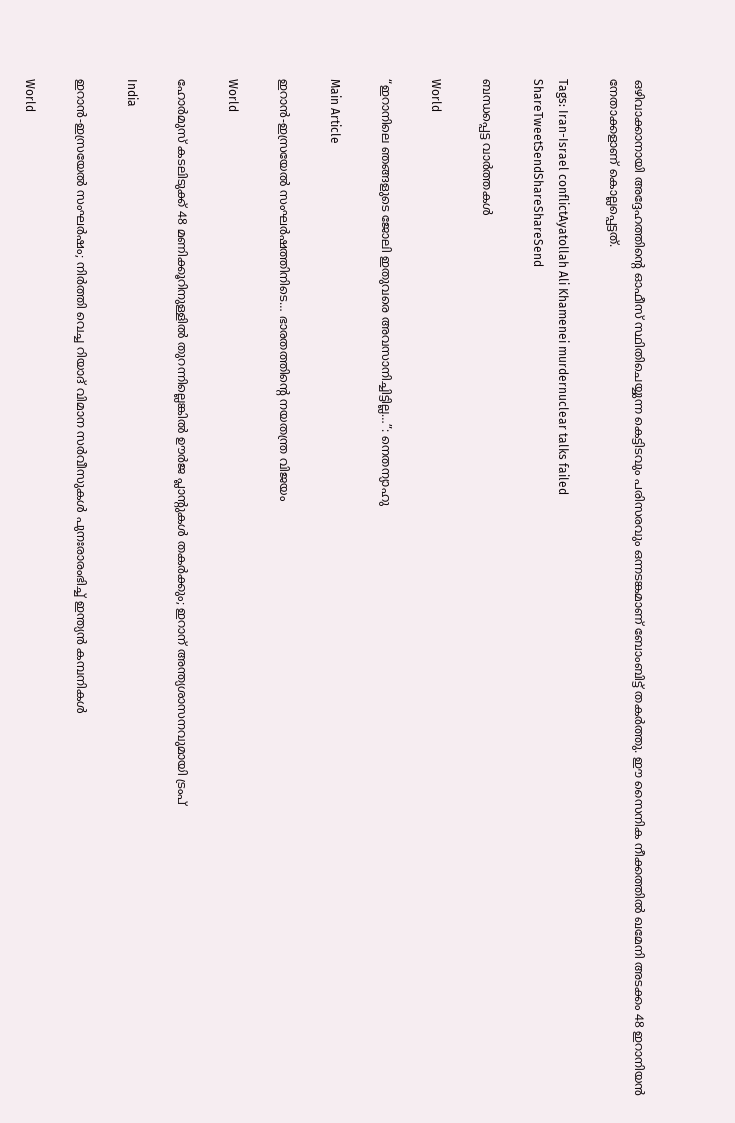ഒഴിവാക്കാനായി അദ്ദേഹത്തിന്റെ ഓഫീസ് സ്ഥിതിചെയ്യുന്ന കെട്ടിടവും പരിസരവും ഒന്നടങ്കമാണ് ബോംബിട്ട് തകര്‍ത്തു. ഈ സൈനിക നീക്കത്തില്‍ ഖമേനി അടക്കം 48 ഇറാനിയന്‍ നേതാക്കളാണ് കൊല്ലപ്പെട്ടത്.

Tags: Iran-Israel conflictAyatollah Ali Khamenei murdernuclear talks failed
ShareTweetSendShareShareSend

ബന്ധപ്പെട്ട വാര്‍ത്തകള്‍

World

“ഇറാനിലെ ഞങ്ങളുടെ ജോലി ഇതുവരെ അവസാനിച്ചിട്ടില്ല…”: നെതന്യാഹു

Main Article

ഇറാന്‍-ഇസ്രയേല്‍ സംഘര്‍ഷത്തിനിടെ… ഭാരതത്തിന്റെ നയതന്ത്ര വിജയം

World

ഹോര്‍മുസ് കടലിടുക്ക് 48 മണിക്കൂറിനുള്ളിൽ തുറന്നില്ലെങ്കിൽ ഊർജ പ്ലാന്റുകൾ തകർക്കും; ഇറാന് അന്ത്യശാസനവുമായി ട്രംപ്

India

ഇറാൻ‑ഇസ്രയേൽ സംഘർഷം; നിർത്തി വെച്ച റിയാദ് വിമാന സർവീസുകൾ പുനഃരാരംഭിച്ച് ഇന്ത്യൻ കമ്പനികൾ

World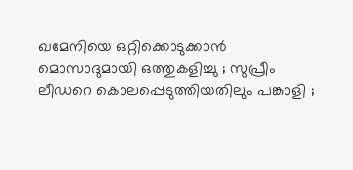ഖമേനിയെ ഒറ്റിക്കൊടുക്കാൻ മൊസാദുമായി ഒത്തുകളിച്ചു ; സുപ്രീം ലീഡറെ കൊലപ്പെടുത്തിയതിലും പങ്കാളി ;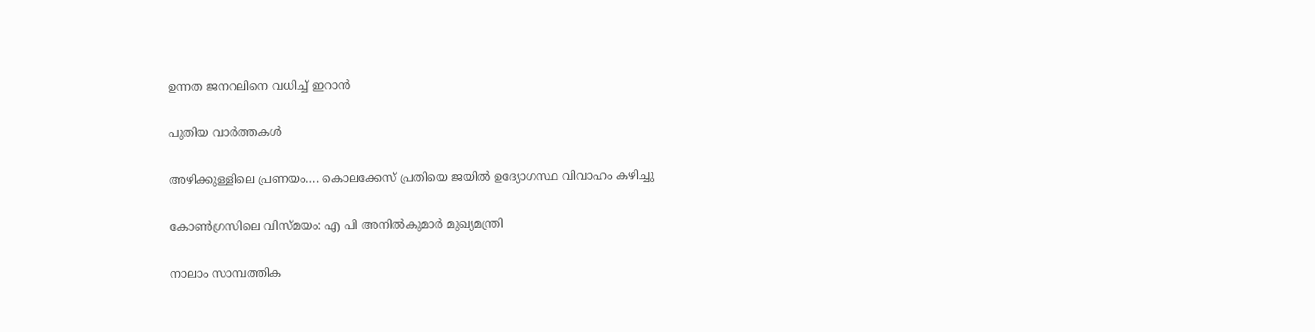ഉന്നത ജനറലിനെ വധിച്ച് ഇറാൻ

പുതിയ വാര്‍ത്തകള്‍

അഴിക്കുള്ളിലെ പ്രണയം…. കൊലക്കേസ് പ്രതിയെ ജയിൽ ഉദ്യോഗസ്ഥ വിവാഹം കഴിച്ചു

കോണ്‍ഗ്രസിലെ വിസ്മയം: എ പി അനില്‍കുമാര്‍ മുഖ്യമന്ത്രി

നാലാം സാമ്പത്തിക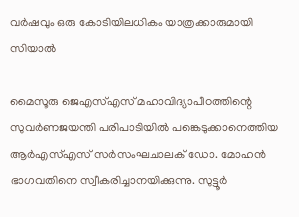വര്‍ഷവും ഒരു കോടിയിലധികം യാത്രക്കാരുമായി സിയാല്‍

മൈസൂരു ജെഎസ്എസ് മഹാവിദ്യാപീഠത്തിന്റെ സുവര്‍ണജയന്തി പരിപാടിയില്‍ പങ്കെടുക്കാനെത്തിയ ആര്‍എസ്എസ് സര്‍സംഘചാലക് ഡോ. മോഹന്‍ ഭാഗവതിനെ സ്വീകരിച്ചാനയിക്കുന്നു. സുട്ടൂര്‍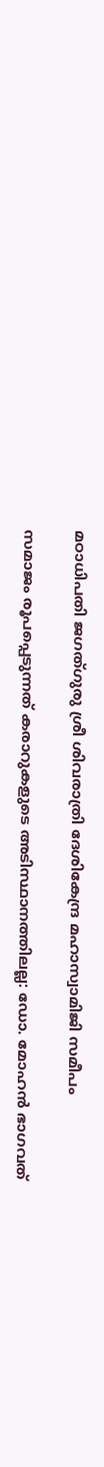മഠാധിപതി ജഗത്ഗുരു ശ്രീ ശിവരാത്രി ദേശികേന്ദ്ര മഹാസ്വാമിജി സമീപം

സമാജം രൂപപ്പെടുന്നത് കരാറുകളുടെ അടിസ്ഥാനത്തിലല്ല: ഡോ. മോഹന്‍ ഭാഗവത്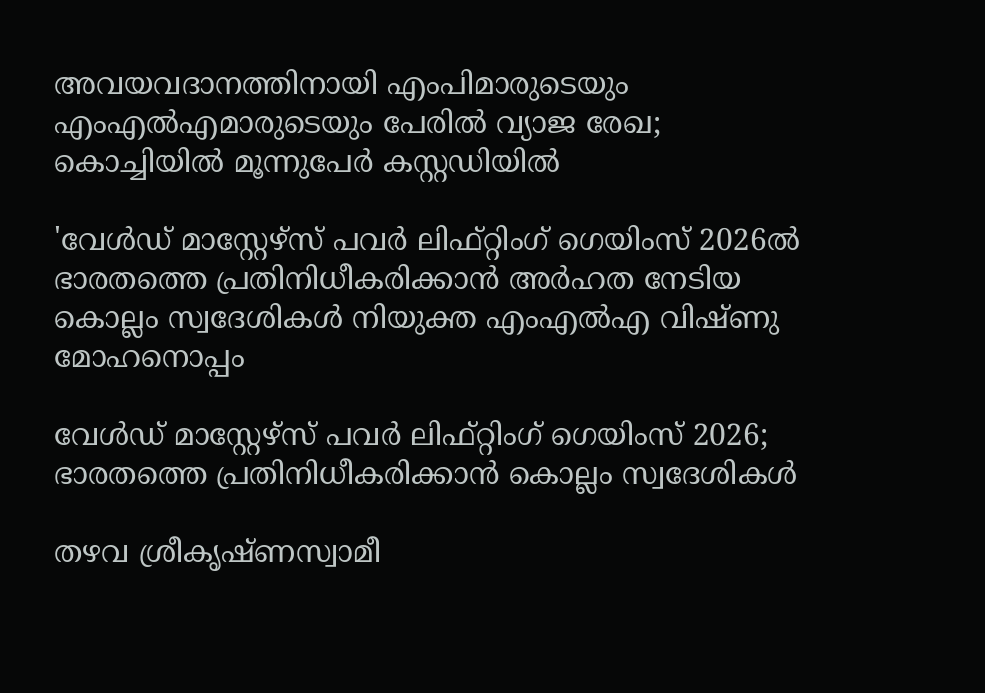അവയവദാനത്തിനായി എംപിമാരുടെയും എംഎല്‍എമാരുടെയും പേരിൽ വ്യാജ രേഖ; കൊച്ചിയിൽ മൂന്നുപേർ കസ്റ്റഡിയിൽ

'വേള്‍ഡ് മാസ്റ്റേഴ്‌സ് പവര്‍ ലിഫ്റ്റിംഗ് ഗെയിംസ് 2026ല്‍ ഭാരതത്തെ പ്രതിനിധീകരിക്കാന്‍ അര്‍ഹത നേടിയ കൊല്ലം സ്വദേശികള്‍ നിയുക്ത എംഎല്‍എ വിഷ്ണു മോഹനൊപ്പം

വേള്‍ഡ് മാസ്റ്റേഴ്‌സ് പവര്‍ ലിഫ്റ്റിംഗ് ഗെയിംസ് 2026; ഭാരതത്തെ പ്രതിനിധീകരിക്കാന്‍ കൊല്ലം സ്വദേശികള്‍

തഴവ ശ്രീകൃഷ്ണസ്വാമീ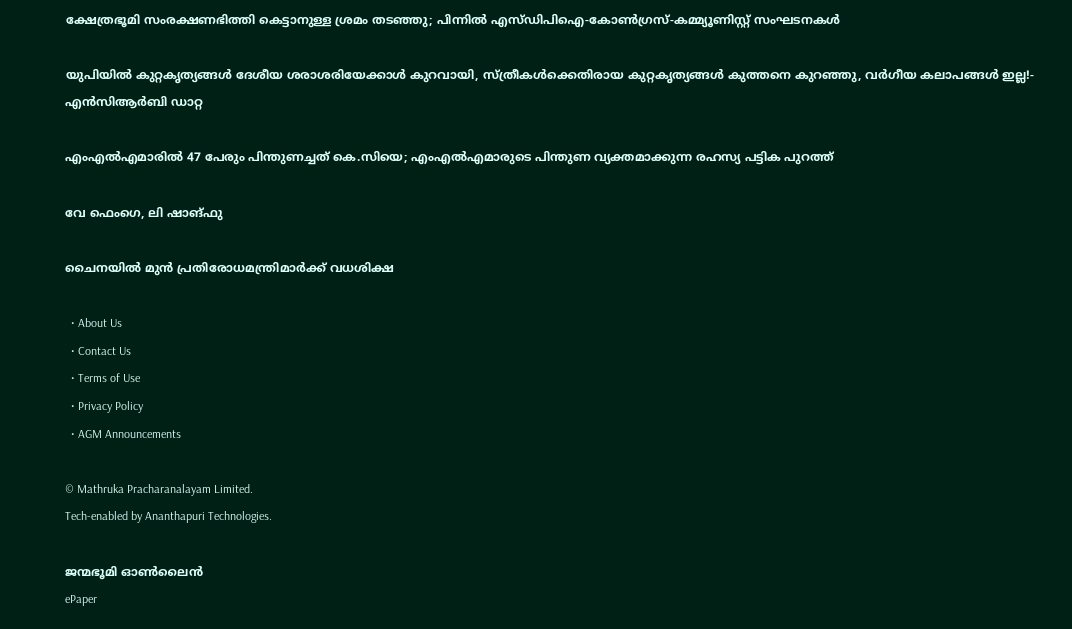ക്ഷേത്രഭൂമി സംരക്ഷണഭിത്തി കെട്ടാനുള്ള ശ്രമം തടഞ്ഞു; പിന്നില്‍ എസ്ഡിപിഐ-കോണ്‍ഗ്രസ്-കമ്മ്യൂണിസ്റ്റ് സംഘടനകള്‍

യു‌പിയിൽ കുറ്റകൃത്യങ്ങൾ ദേശീയ ശരാശരിയേക്കാൾ കുറവായി, സ്ത്രീകൾക്കെതിരായ കുറ്റകൃത്യങ്ങൾ കുത്തനെ കുറഞ്ഞു, വർഗീയ കലാപങ്ങൾ ഇല്ല!- എൻ‌സി‌ആർ‌ബി ഡാറ്റ

എംഎൽഎമാരിൽ 47 പേരും പിന്തുണച്ചത് കെ.സിയെ; എംഎൽഎമാരുടെ പിന്തുണ വ്യക്തമാക്കുന്ന രഹസ്യ പട്ടിക പുറത്ത്

വേ ഫെംഗെ, ലി ഷാങ്ഫു

ചൈനയില്‍ മുന്‍ പ്രതിരോധമന്ത്രിമാര്‍ക്ക് വധശിക്ഷ

  • About Us
  • Contact Us
  • Terms of Use
  • Privacy Policy
  • AGM Announcements

© Mathruka Pracharanalayam Limited.
Tech-enabled by Ananthapuri Technologies.

ജന്മഭൂമി ഓണ്‍ലൈന്‍
ePaper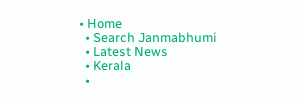• Home
  • Search Janmabhumi
  • Latest News
  • Kerala
  •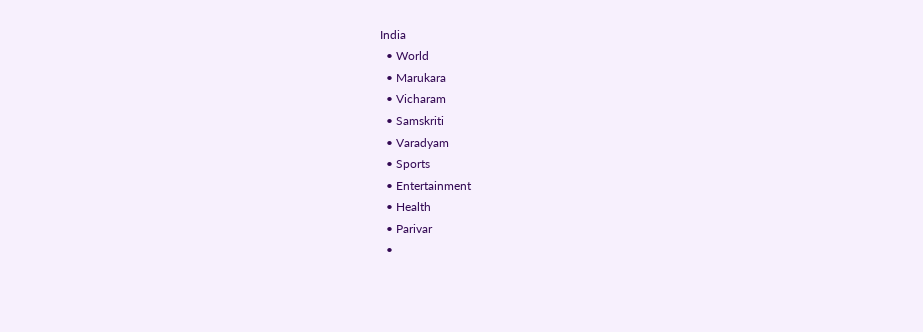India
  • World
  • Marukara
  • Vicharam
  • Samskriti
  • Varadyam
  • Sports
  • Entertainment
  • Health
  • Parivar
  •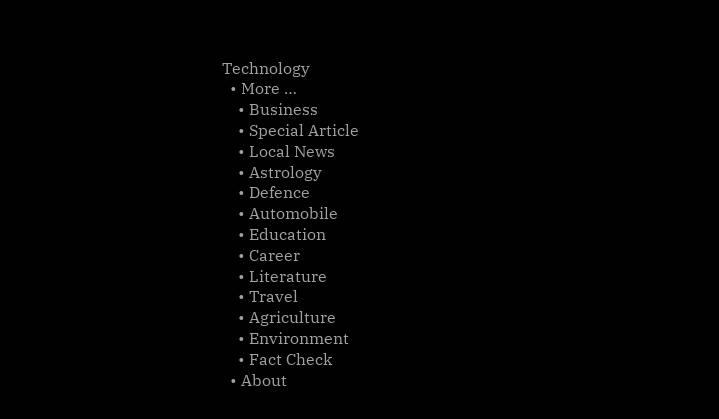Technology
  • More …
    • Business
    • Special Article
    • Local News
    • Astrology
    • Defence
    • Automobile
    • Education
    • Career
    • Literature
    • Travel
    • Agriculture
    • Environment
    • Fact Check
  • About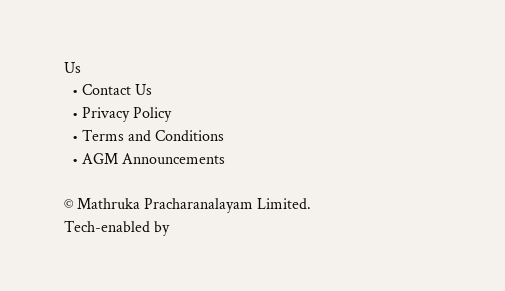Us
  • Contact Us
  • Privacy Policy
  • Terms and Conditions
  • AGM Announcements

© Mathruka Pracharanalayam Limited.
Tech-enabled by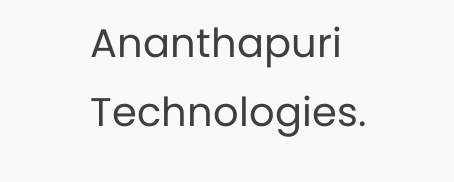Ananthapuri Technologies.